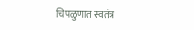चिपळुणात स्वतंत्र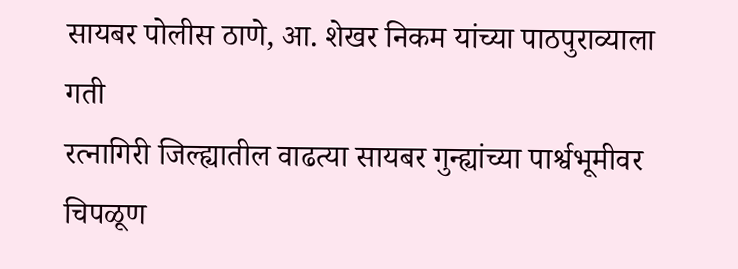सायबर पोलीस ठाणे, आ. शेखर निकम यांच्या पाठपुराव्याला गती
रत्नागिरी जिल्ह्यातील वाढत्या सायबर गुन्ह्यांच्या पार्श्वभूमीवर चिपळूण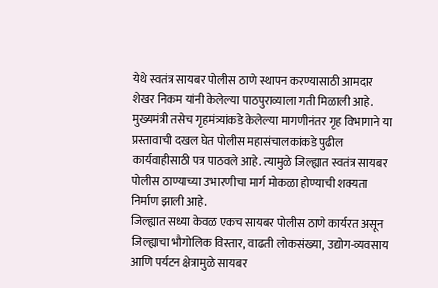येथे स्वतंत्र सायबर पोलीस ठाणे स्थापन करण्यासाठी आमदार शेखर निकम यांनी केलेल्या पाठपुराव्याला गती मिळाली आहे. मुख्यमंत्री तसेच गृहमंत्र्यांकडे केलेल्या मागणीनंतर गृह विभागाने या प्रस्तावाची दखल घेत पोलीस महासंचालकांकडे पुढील कार्यवाहीसाठी पत्र पाठवले आहे. त्यामुळे जिल्ह्यात स्वतंत्र सायबर पोलीस ठाण्याच्या उभारणीचा मार्ग मोकळा होण्याची शक्यता निर्माण झाली आहे.
जिल्ह्यात सध्या केवळ एकच सायबर पोलीस ठाणे कार्यरत असून जिल्ह्याचा भौगोलिक विस्तार, वाढती लोकसंख्या, उद्योग-व्यवसाय आणि पर्यटन क्षेत्रामुळे सायबर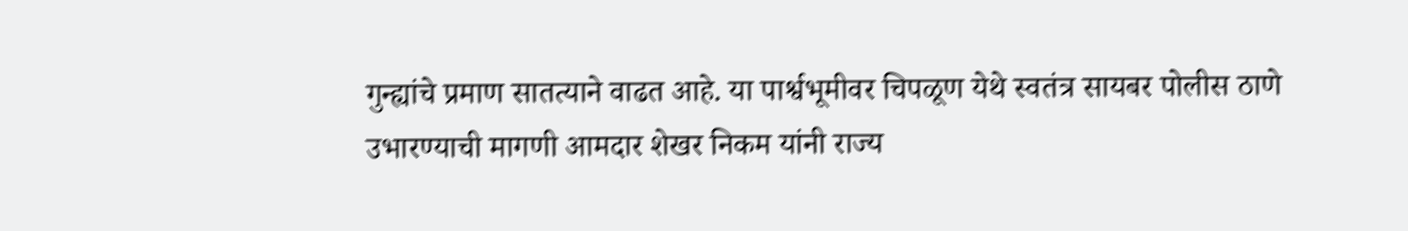गुन्ह्यांचे प्रमाण सातत्याने वाढत आहे. या पार्श्वभूमीवर चिपळूण येथे स्वतंत्र सायबर पोलीस ठाणे उभारण्याची मागणी आमदार शेखर निकम यांनी राज्य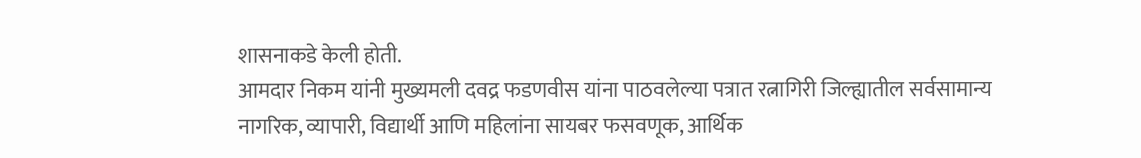शासनाकडे केली होती.
आमदार निकम यांनी मुख्यमली दवद्र फडणवीस यांना पाठवलेल्या पत्रात रत्नागिरी जिल्ह्यातील सर्वसामान्य नागरिक, व्यापारी, विद्यार्थी आणि महिलांना सायबर फसवणूक, आर्थिक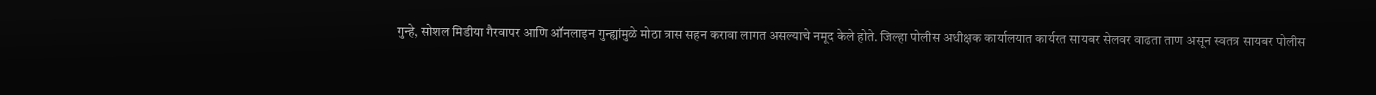गुन्हे, सोशल मिडीया गैरवापर आणि ऑनलाइन गुन्ह्यांमुळे मोठा त्रास सहन करावा लागत असल्याचे नमूद केले होते. जिल्हा पोलीस अधीक्षक कार्यालयात कार्यरत सायबर सेलवर वाढता ताण असून स्वतत्र सायबर पोलीस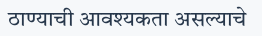ठाण्याची आवश्यकता असल्याचे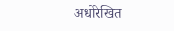अधोरेखित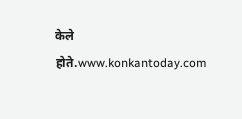केले होते.www.konkantoday.com